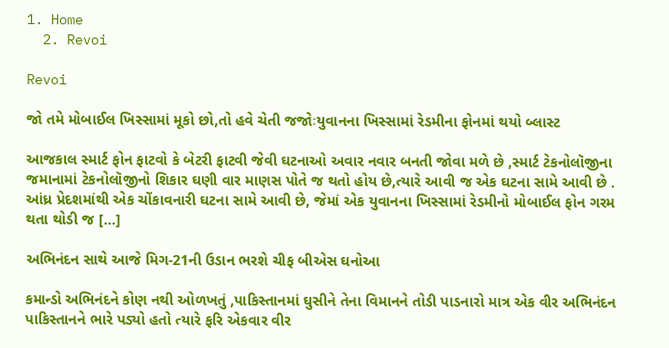1. Home
  2. Revoi

Revoi

જો તમે મોબાઈલ ખિસ્સામાં મૂકો છો,તો હવે ચેતી જજોઃયુવાનના ખિસ્સામાં રેડમીના ફોનમાં થયો બ્લાસ્ટ

આજકાલ સ્માર્ટ ફોન ફાટવો કે બેટરી ફાટવી જેવી ઘટનાઓ અવાર નવાર બનતી જોવા મળે છે ,સ્માર્ટ ટેકનોલૉજીના જમાનામાં ટેકનોલૉજીનો શિકાર ઘણી વાર માણસ પોતે જ થતો હોય છે,ત્યારે આવી જ એક ઘટના સામે આવી છે . આંધ્ર પ્રેદશમાંથી એક ચોંકાવનારી ઘટના સામે આવી છે, જેમાં એક યુવાનના ખિસ્સામાં રેડમીનો મોબાઈલ ફોન ગરમ થતા થોડી જ […]

અભિનંદન સાથે આજે મિગ-21ની ઉડાન ભરશે ચીફ બીએસ ઘનોઆ

કમાન્ડો અભિનંદને કોણ નથી ઓળખતું ,પાકિસ્તાનમાં ઘુસીને તેના વિમાનને તોડી પાડનારો માત્ર એક વીર અભિનંદન પાકિસ્તાનને ભારે પડ્યો હતો ત્યારે ફરિ એકવાર વીર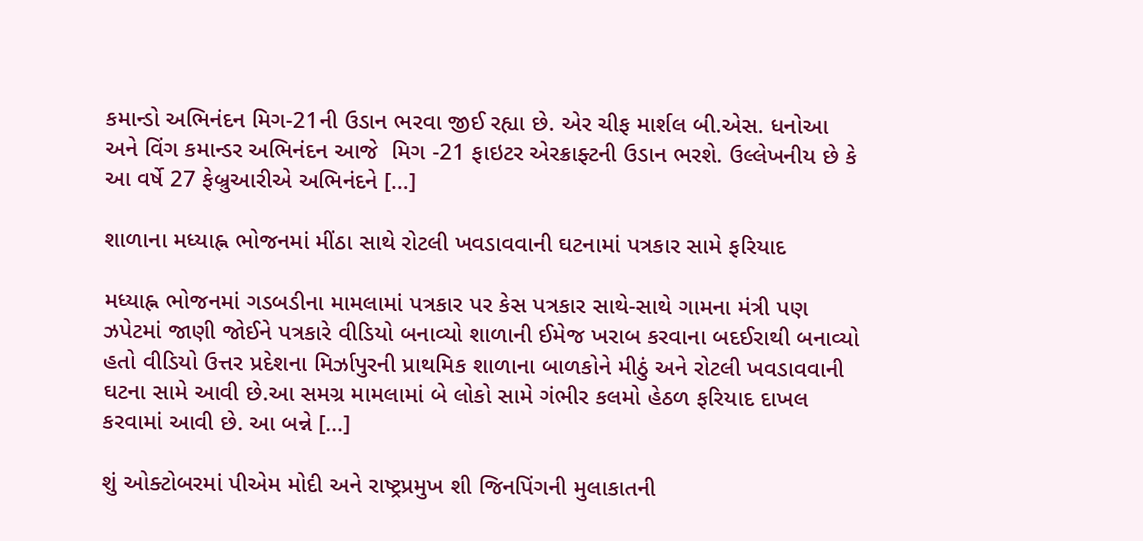કમાન્ડો અભિનંદન મિગ-21ની ઉડાન ભરવા જીઈ રહ્યા છે. એર ચીફ માર્શલ બી.એસ. ધનોઆ અને વિંગ કમાન્ડર અભિનંદન આજે  મિગ -21 ફાઇટર એરક્રાફ્ટની ઉડાન ભરશે. ઉલ્લેખનીય છે કે આ વર્ષે 27 ફેબ્રુઆરીએ અભિનંદને […]

શાળાના મધ્યાહ્ન ભોજનમાં મીંઠા સાથે રોટલી ખવડાવવાની ઘટનામાં પત્રકાર સામે ફરિયાદ

મધ્યાહ્ન ભોજનમાં ગડબડીના મામલામાં પત્રકાર પર કેસ પત્રકાર સાથે-સાથે ગામના મંત્રી પણ ઝપેટમાં જાણી જોઈને પત્રકારે વીડિયો બનાવ્યો શાળાની ઈમેજ ખરાબ કરવાના બદઈરાથી બનાવ્યો હતો વીડિયો ઉત્તર પ્રદેશના મિર્ઝાપુરની પ્રાથમિક શાળાના બાળકોને મીઠું અને રોટલી ખવડાવવાની ઘટના સામે આવી છે.આ સમગ્ર મામલામાં બે લોકો સામે ગંભીર કલમો હેઠળ ફરિયાદ દાખલ કરવામાં આવી છે. આ બન્ને […]

શું ઓક્ટોબરમાં પીએમ મોદી અને રાષ્ટ્રપ્રમુખ શી જિનપિંગની મુલાકાતની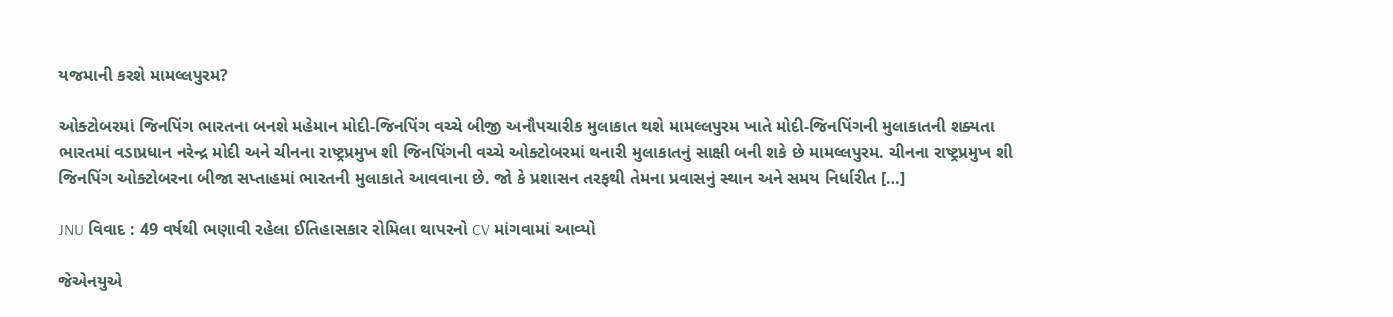યજમાની કરશે મામલ્લપુરમ?

ઓક્ટોબરમાં જિનપિંગ ભારતના બનશે મહેમાન મોદી-જિનપિંગ વચ્ચે બીજી અનૌપચારીક મુલાકાત થશે મામલ્લપુરમ ખાતે મોદી-જિનપિંગની મુલાકાતની શક્યતા ભારતમાં વડાપ્રધાન નરેન્દ્ર મોદી અને ચીનના રાષ્ટ્રપ્રમુખ શી જિનપિંગની વચ્ચે ઓક્ટોબરમાં થનારી મુલાકાતનું સાક્ષી બની શકે છે મામલ્લપુરમ. ચીનના રાષ્ટ્રપ્રમુખ શી જિનપિંગ ઓક્ટોબરના બીજા સપ્તાહમાં ભારતની મુલાકાતે આવવાના છે. જો કે પ્રશાસન તરફથી તેમના પ્રવાસનું સ્થાન અને સમય નિર્ધારીત […]

JNU વિવાદ : 49 વર્ષથી ભણાવી રહેલા ઈતિહાસકાર રોમિલા થાપરનો CV માંગવામાં આવ્યો

જેએનયુએ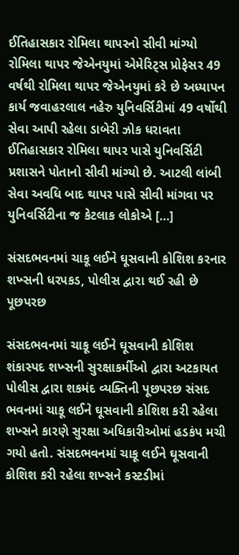ઈતિહાસકાર રોમિલા થાપરનો સીવી માંગ્યો રોમિલા થાપર જેએનયુમાં એમેરિટ્સ પ્રોફેસર 49 વર્ષથી રોમિલા થાપર જેએનયુમાં કરે છે અધ્યાપન કાર્ય જવાહરલાલ નહેરુ યુનિવર્સિટીમાં 49 વર્ષોથી સેવા આપી રહેલા ડાબેરી ઝોક ધરાવતા ઈતિહાસકાર રોમિલા થાપર પાસે યુનિવર્સિટી પ્રશાસને પોતાનો સીવી માંગ્યો છે. આટલી લાંબી સેવા અવધિ બાદ થાપર પાસે સીવી માંગવા પર યુનિવર્સિટીના જ કેટલાક લોકોએ […]

સંસદભવનમાં ચાકૂ લઈને ઘૂસવાની કોશિશ કરનાર શખ્સની ધરપકડ, પોલીસ દ્વારા થઈ રહી છે પૂછપરછ

સંસદભવનમાં ચાકૂ લઈને ઘૂસવાની કોશિશ શંકાસ્પદ શખ્સની સુરક્ષાકર્મીઓ દ્વારા અટકાયત પોલીસ દ્વારા શકમંદ વ્યક્તિની પૂછપરછ સંસદ ભવનમાં ચાકૂ લઈને ઘૂસવાની કોશિશ કરી રહેલા શખ્સને કારણે સુરક્ષા અધિકારીઓમાં હડકંપ મચી ગયો હતો. સંસદભવનમાં ચાકૂ લઈને ઘૂસવાની કોશિશ કરી રહેલા શખ્સને કસ્ટડીમાં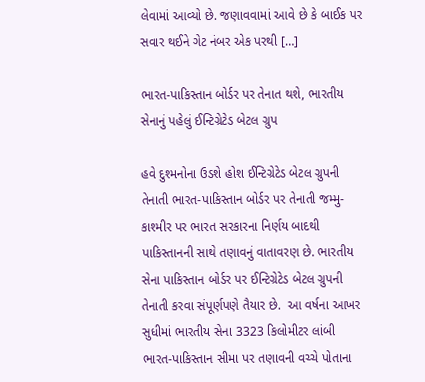લેવામાં આવ્યો છે. જણાવવામાં આવે છે કે બાઈક પર સવાર થઈને ગેટ નંબર એક પરથી […]

ભારત-પાકિસ્તાન બોર્ડર પર તેનાત થશે, ભારતીય સેનાનું પહેલું ઈન્ટિગ્રેટેડ બેટલ ગ્રુપ

હવે દુશ્મનોના ઉડશે હોશ ઈન્ટિગ્રેટેડ બેટલ ગ્રુપની તેનાતી ભારત-પાકિસ્તાન બોર્ડર પર તેનાતી જમ્મુ-કાશ્મીર પર ભારત સરકારના નિર્ણય બાદથી પાકિસ્તાનની સાથે તણાવનું વાતાવરણ છે. ભારતીય સેના પાકિસ્તાન બોર્ડર પર ઈન્ટિગ્રેટેડ બેટલ ગ્રુપની તેનાતી કરવા સંપૂર્ણપણે તૈયાર છે.  આ વર્ષના આખર સુધીમાં ભારતીય સેના 3323 કિલોમીટર લાંબી ભારત-પાકિસ્તાન સીમા પર તણાવની વચ્ચે પોતાના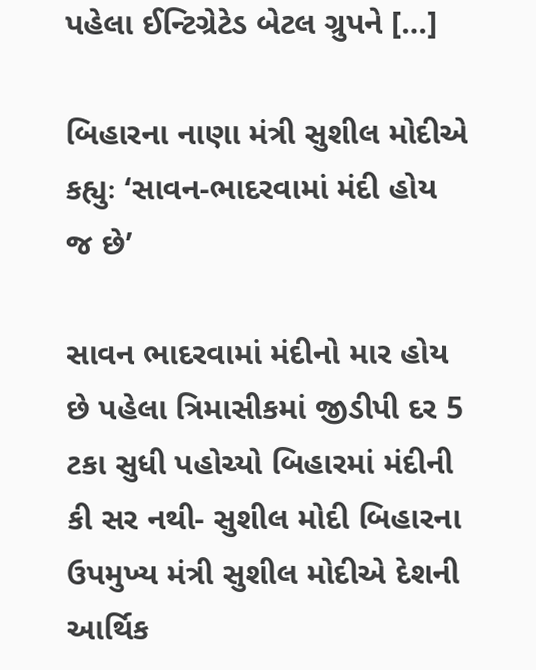પહેલા ઈન્ટિગ્રેટેડ બેટલ ગ્રુપને […]

બિહારના નાણા મંત્રી સુશીલ મોદીએ કહ્યુઃ ‘સાવન-ભાદરવામાં મંદી હોય જ છે’

સાવન ભાદરવામાં મંદીનો માર હોય છે પહેલા ત્રિમાસીકમાં જીડીપી દર 5 ટકા સુધી પહોચ્યો બિહારમાં મંદીની કી સર નથી- સુશીલ મોદી બિહારના ઉપમુખ્ય મંત્રી સુશીલ મોદીએ દેશની આર્થિક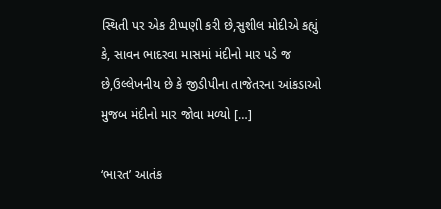સ્થિતી પર એક ટીપ્પણી કરી છે,સુશીલ મોદીએ કહ્યું કે, સાવન ભાદરવા માસમાં મંદીનો માર પડે જ છે,ઉલ્લેખનીય છે કે જીડીપીના તાજેતરના આંકડાઓ મુજબ મંદીનો માર જોવા મળ્યો […]

‘ભારત’ આતંક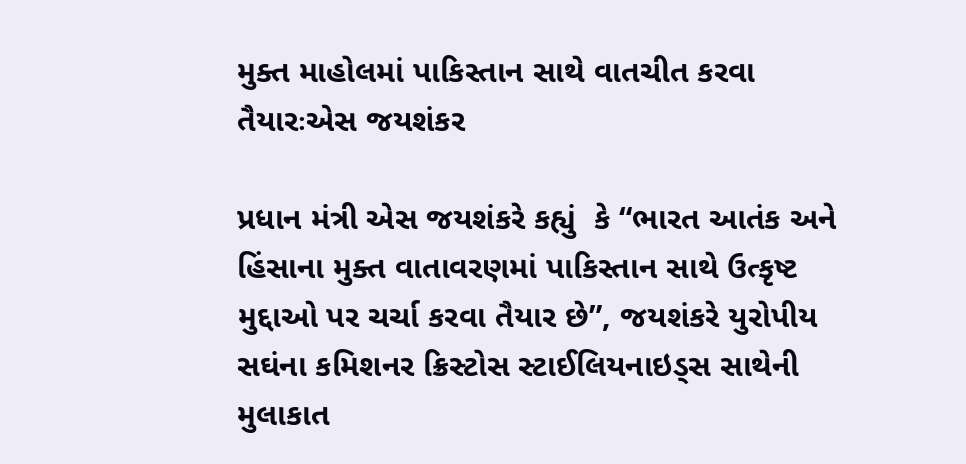મુક્ત માહોલમાં પાકિસ્તાન સાથે વાતચીત કરવા તૈયારઃએસ જયશંકર

પ્રધાન મંત્રી એસ જયશંકરે કહ્યું  કે “ભારત આતંક અને હિંસાના મુક્ત વાતાવરણમાં પાકિસ્તાન સાથે ઉત્કૃષ્ટ મુદ્દાઓ પર ચર્ચા કરવા તૈયાર છે”, જયશંકરે યુરોપીય સઘંના કમિશનર ક્રિસ્ટોસ સ્ટાઈલિયનાઇડ્સ સાથેની મુલાકાત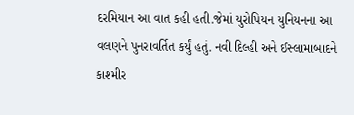દરમિયાન આ વાત કહી હતી.જેમાં યુરોપિયન યુનિયનના આ વલણને પુનરાવર્તિત કર્યું હતું. નવી દિલ્હી અને ઈસ્લામાબાદને કાશ્મીર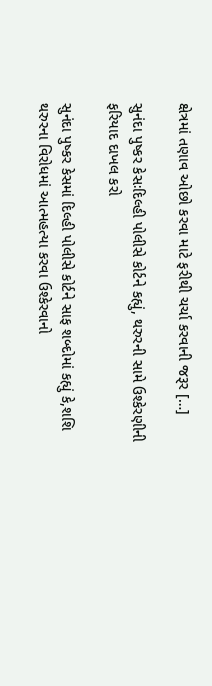ક્ષેત્રમાં તણાવ ઓછો કરવા માટે ફરીથી ચર્ચા કરવાની જરૂર […]

સુનંદા પુષ્કર કેસઃદિલ્હી પોલીસે કોર્ટને કહ્યું, થરુરની સામે ઉશ્કેરણીની ફરિયાદ દાખલ કરો

સુનંદા પુષ્કર કેસમાં દિલ્હી પોલીસે કોર્ટને સાફ શબ્દોમાં કહ્યું કે,શશિ થરુરના વિરોધમાં આત્મહત્યા કરવા ઉશ્કેરવાનો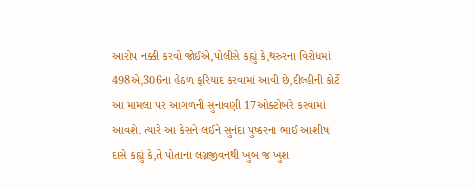આરોપ નક્કી કરવો જોઈએ,પોલીસે કહ્યું કે,થરુરના વિરોધમાં 498એ,306ના હેઠળ ફરિયાદ કરવામાં આવી છે,દીલ્હીની કોર્ટે આ મામલા પર આગળની સુનાવણી 17ઓક્ટોબરે કરવામાં આવશે. ત્યારે આ કેસને લઈને સુનંદા પુષ્કરના ભાઈ આશીષ દાસે કહ્યું કે,તે પોતાના લગ્નજીવનથી ખુબ જ ખુશ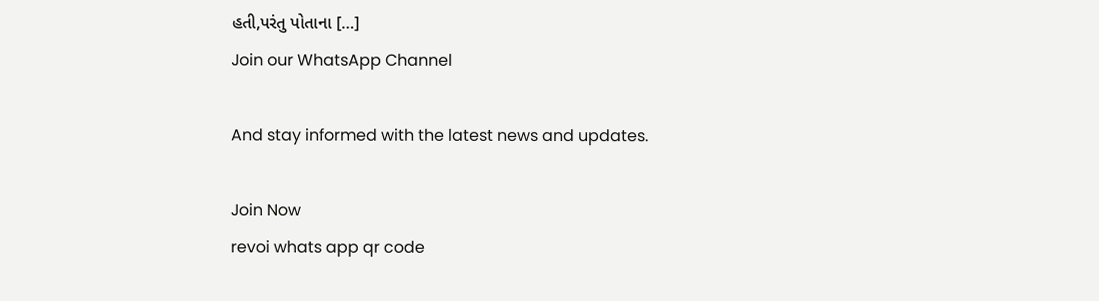હતી,પરંતુ પોતાના […]
Join our WhatsApp Channel

And stay informed with the latest news and updates.

Join Now
revoi whats app qr code